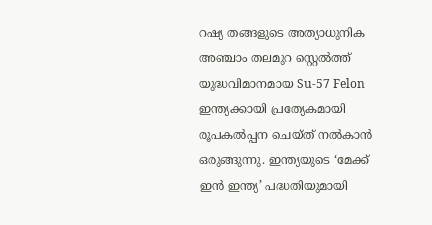റഷ്യ തങ്ങളുടെ അത്യാധുനിക അഞ്ചാം തലമുറ സ്റ്റെൽത്ത് യുദ്ധവിമാനമായ Su-57 Felon ഇന്ത്യക്കായി പ്രത്യേകമായി രൂപകൽപ്പന ചെയ്ത് നൽകാൻ ഒരുങ്ങുന്നു. ഇന്ത്യയുടെ ‘മേക്ക് ഇൻ ഇന്ത്യ’ പദ്ധതിയുമായി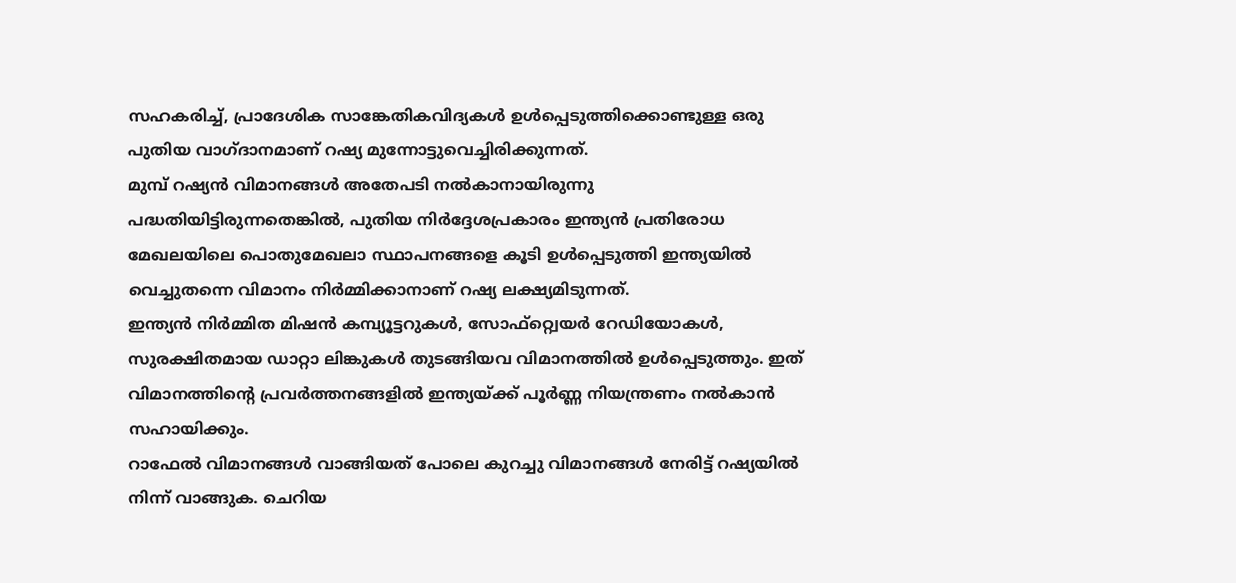സഹകരിച്ച്, പ്രാദേശിക സാങ്കേതികവിദ്യകൾ ഉൾപ്പെടുത്തിക്കൊണ്ടുള്ള ഒരു പുതിയ വാഗ്ദാനമാണ് റഷ്യ മുന്നോട്ടുവെച്ചിരിക്കുന്നത്.
മുമ്പ് റഷ്യൻ വിമാനങ്ങൾ അതേപടി നൽകാനായിരുന്നു പദ്ധതിയിട്ടിരുന്നതെങ്കിൽ, പുതിയ നിർദ്ദേശപ്രകാരം ഇന്ത്യൻ പ്രതിരോധ മേഖലയിലെ പൊതുമേഖലാ സ്ഥാപനങ്ങളെ കൂടി ഉൾപ്പെടുത്തി ഇന്ത്യയിൽ വെച്ചുതന്നെ വിമാനം നിർമ്മിക്കാനാണ് റഷ്യ ലക്ഷ്യമിടുന്നത്.
ഇന്ത്യൻ നിർമ്മിത മിഷൻ കമ്പ്യൂട്ടറുകൾ, സോഫ്റ്റ്വെയർ റേഡിയോകൾ, സുരക്ഷിതമായ ഡാറ്റാ ലിങ്കുകൾ തുടങ്ങിയവ വിമാനത്തിൽ ഉൾപ്പെടുത്തും. ഇത് വിമാനത്തിന്റെ പ്രവർത്തനങ്ങളിൽ ഇന്ത്യയ്ക്ക് പൂർണ്ണ നിയന്ത്രണം നൽകാൻ സഹായിക്കും.
റാഫേൽ വിമാനങ്ങൾ വാങ്ങിയത് പോലെ കുറച്ചു വിമാനങ്ങൾ നേരിട്ട് റഷ്യയിൽ നിന്ന് വാങ്ങുക. ചെറിയ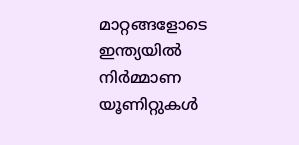മാറ്റങ്ങളോടെ ഇന്ത്യയിൽ നിർമ്മാണ യൂണിറ്റുകൾ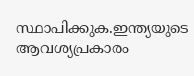സ്ഥാപിക്കുക.ഇന്ത്യയുടെ ആവശ്യപ്രകാരം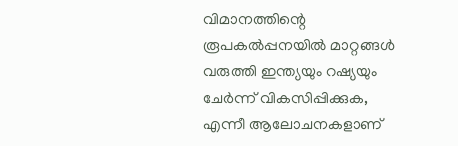വിമാനത്തിന്റെ രൂപകൽപ്പനയിൽ മാറ്റങ്ങൾ വരുത്തി ഇന്ത്യയും റഷ്യയും ചേർന്ന് വികസിപ്പിക്കുക, എന്നീ ആലോചനകളാണ്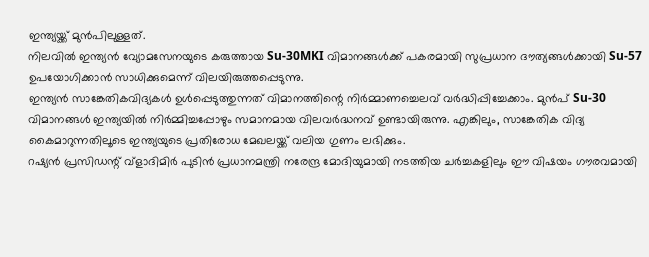ഇന്ത്യയ്ക്ക് മുൻപിലുള്ളത്.
നിലവിൽ ഇന്ത്യൻ വ്യോമസേനയുടെ കരുത്തായ Su-30MKI വിമാനങ്ങൾക്ക് പകരമായി സുപ്രധാന ദൗത്യങ്ങൾക്കായി Su-57 ഉപയോഗിക്കാൻ സാധിക്കുമെന്ന് വിലയിരുത്തപ്പെടുന്നു.
ഇന്ത്യൻ സാങ്കേതികവിദ്യകൾ ഉൾപ്പെടുത്തുന്നത് വിമാനത്തിന്റെ നിർമ്മാണച്ചെലവ് വർദ്ധിപ്പിച്ചേക്കാം. മുൻപ് Su-30 വിമാനങ്ങൾ ഇന്ത്യയിൽ നിർമ്മിച്ചപ്പോഴും സമാനമായ വിലവർദ്ധനവ് ഉണ്ടായിരുന്നു. എങ്കിലും, സാങ്കേതിക വിദ്യ കൈമാറുന്നതിലൂടെ ഇന്ത്യയുടെ പ്രതിരോധ മേഖലയ്ക്ക് വലിയ ഗുണം ലഭിക്കും.
റഷ്യൻ പ്രസിഡന്റ് വ്ളാദിമിർ പുടിൻ പ്രധാനമന്ത്രി നരേന്ദ്ര മോദിയുമായി നടത്തിയ ചർച്ചകളിലും ഈ വിഷയം ഗൗരവമായി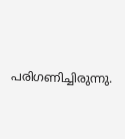പരിഗണിച്ചിരുന്നു.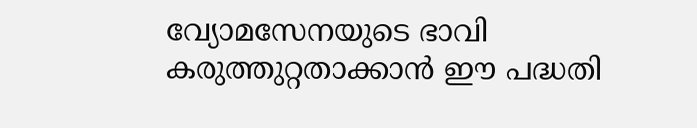വ്യോമസേനയുടെ ഭാവി കരുത്തുറ്റതാക്കാൻ ഈ പദ്ധതി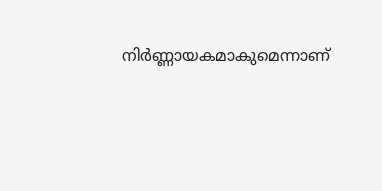നിർണ്ണായകമാകുമെന്നാണ്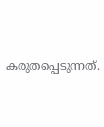കരുതപ്പെടുന്നത്.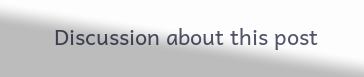Discussion about this post